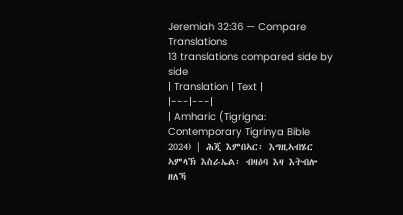Jeremiah 32:36 — Compare Translations
13 translations compared side by side
| Translation | Text |
|---|---|
| Amharic (Tigrigna: Contemporary Tigrinya Bible 2024) | ሕጂ እምበኣር፡ እግዚኣብሄር ኣምላኽ እስራኤል፡ ብዛዕባ እዛ እትብሎ ዘለኻ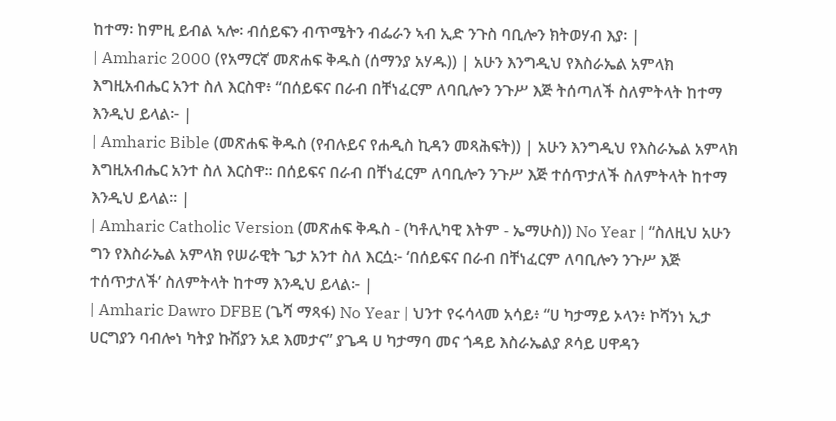ከተማ፡ ከምዚ ይብል ኣሎ፡ ብሰይፍን ብጥሜትን ብፌራን ኣብ ኢድ ንጉስ ባቢሎን ክትወሃብ እያ፡ |
| Amharic 2000 (የአማርኛ መጽሐፍ ቅዱስ (ሰማንያ አሃዱ)) | አሁን እንግዲህ የእስራኤል አምላክ እግዚአብሔር አንተ ስለ እርስዋ፥ “በሰይፍና በራብ በቸነፈርም ለባቢሎን ንጉሥ እጅ ትሰጣለች ስለምትላት ከተማ እንዲህ ይላል፦ |
| Amharic Bible (መጽሐፍ ቅዱስ (የብሉይና የሐዲስ ኪዳን መጻሕፍት)) | አሁን እንግዲህ የእስራኤል አምላክ እግዚአብሔር አንተ ስለ እርስዋ። በሰይፍና በራብ በቸነፈርም ለባቢሎን ንጉሥ እጅ ተሰጥታለች ስለምትላት ከተማ እንዲህ ይላል። |
| Amharic Catholic Version (መጽሐፍ ቅዱስ - (ካቶሊካዊ እትም - ኤማሁስ)) No Year | “ስለዚህ አሁን ግን የእስራኤል አምላክ የሠራዊት ጌታ አንተ ስለ እርሷ፦ ‘በሰይፍና በራብ በቸነፈርም ለባቢሎን ንጉሥ እጅ ተሰጥታለች’ ስለምትላት ከተማ እንዲህ ይላል፦ |
| Amharic Dawro DFBE (ጌሻ ማጻፋ) No Year | ህንተ የሩሳላመ አሳይ፥ “ሀ ካታማይ ኦላን፥ ኮሻንነ ኢታ ሀርግያን ባብሎነ ካትያ ኩሽያን አደ እመታና” ያጌዳ ሀ ካታማባ መና ጎዳይ እስራኤልያ ጾሳይ ሀዋዳን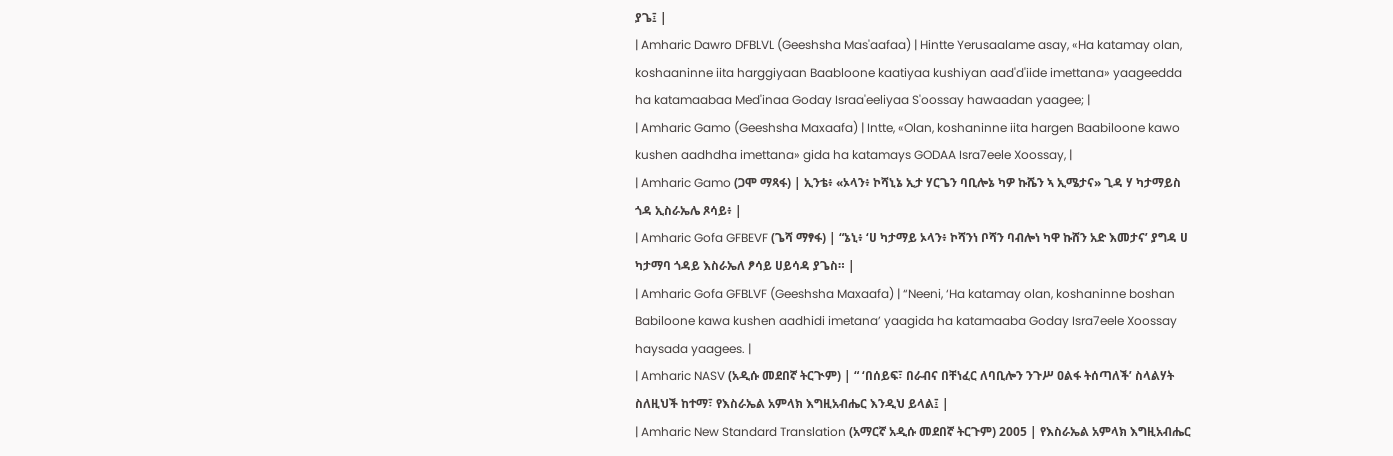ያጌ፤ |
| Amharic Dawro DFBLVL (Geeshsha Mas'aafaa) | Hintte Yerusaalame asay, «Ha katamay olan, koshaaninne iita harggiyaan Baabloone kaatiyaa kushiyan aad'd'iide imettana» yaageedda ha katamaabaa Med'inaa Goday Israa'eeliyaa S'oossay hawaadan yaagee; |
| Amharic Gamo (Geeshsha Maxaafa) | Intte, «Olan, koshaninne iita hargen Baabiloone kawo kushen aadhdha imettana» gida ha katamays GODAA Isra7eele Xoossay, |
| Amharic Gamo (ጋሞ ማጻፋ) | ኢንቴ፥ «ኦላን፥ ኮሻኒኔ ኢታ ሃርጌን ባቢሎኔ ካዎ ኩሼን ኣ ኢሜታና» ጊዳ ሃ ካታማይስ ጎዳ ኢስራኤሌ ጾሳይ፥ |
| Amharic Gofa GFBEVF (ጌሻ ማፃፋ) | “ኔኒ፥ ‘ሀ ካታማይ ኦላን፥ ኮሻንነ ቦሻን ባብሎነ ካዋ ኩሸን አድ እመታና’ ያግዳ ሀ ካታማባ ጎዳይ እስራኤለ ፆሳይ ሀይሳዳ ያጌስ። |
| Amharic Gofa GFBLVF (Geeshsha Maxaafa) | “Neeni, ‘Ha katamay olan, koshaninne boshan Babiloone kawa kushen aadhidi imetana’ yaagida ha katamaaba Goday Isra7eele Xoossay haysada yaagees. |
| Amharic NASV (አዲሱ መደበኛ ትርጒም) | “ ‘በሰይፍ፣ በራብና በቸነፈር ለባቢሎን ንጉሥ ዐልፋ ትሰጣለች’ ስላልሃት ስለዚህች ከተማ፣ የእስራኤል አምላክ እግዚአብሔር እንዲህ ይላል፤ |
| Amharic New Standard Translation (አማርኛ አዲሱ መደበኛ ትርጉም) 2005 | የእስራኤል አምላክ እግዚአብሔር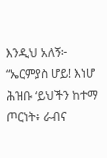እንዲህ አለኝ፦ “ኤርምያስ ሆይ! እነሆ ሕዝቡ ‘ይህችን ከተማ ጦርነት፥ ራብና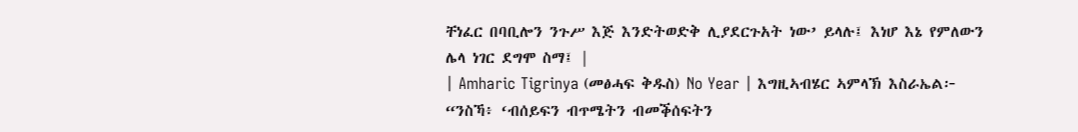ቸነፈር በባቢሎን ንጉሥ እጅ እንድትወድቅ ሊያደርጉአት ነው’ ይላሉ፤ እነሆ እኔ የምለውን ሌላ ነገር ደግሞ ስማ፤ |
| Amharic Tigrinya (መፅሓፍ ቅዱስ) No Year | እግዚኣብሄር ኣምላኽ እስራኤል፦ “ንስኻ፥ ‘ብሰይፍን ብጥሜትን ብመቕሰፍትን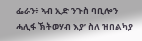ፌራን፥ ኣብ ኢድ ንጉስ ባቢሎን ሓሊፋ ኽትወሃብ እያ’ ስለ ዝበልካያ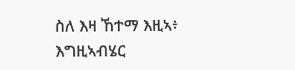ስለ እዛ ኸተማ እዚኣ፥ እግዚኣብሄር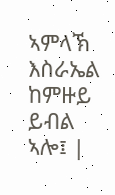ኣምላኽ እስራኤል ከምዙይ ይብል ኣሎ፤ |